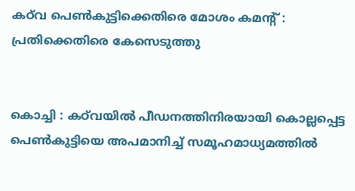കഠ്‌വ പെൺകുട്ടിക്കെതിരെ മോശം കമന്റ് : പ്രതിക്കെതിരെ കേസെടുത്തു


കൊച്ചി : കഠ്‍വയിൽ പീഡനത്തിനിരയായി കൊല്ലപ്പെട്ട പെണ്‍കുട്ടിയെ അപമാനിച്ച് സമൂഹമാധ്യമത്തില്‍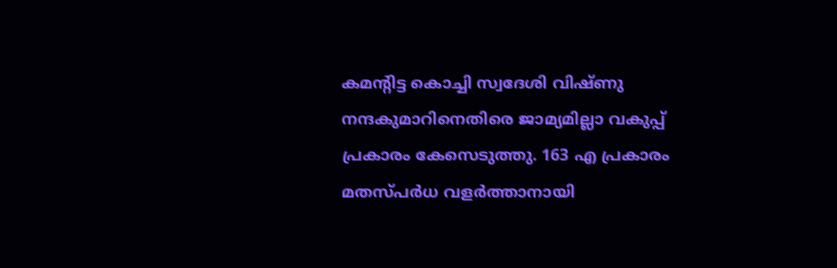കമന്റിട്ട കൊച്ചി സ്വദേശി വിഷ്ണു നന്ദകുമാറിനെതിരെ ജാമ്യമില്ലാ വകുപ്പ് പ്രകാരം കേസെടുത്തു. 163 എ പ്രകാരം മതസ്പർധ വളര്‍ത്താനായി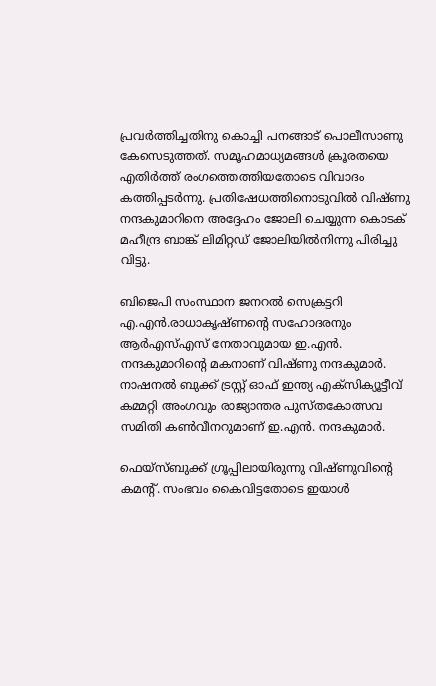പ്രവര്‍ത്തിച്ചതിനു കൊച്ചി പനങ്ങാട് പൊലീസാണു കേസെടുത്തത്. സമൂഹമാധ്യമങ്ങൾ ക്രൂരതയെ എതിർത്ത് രംഗത്തെത്തിയതോടെ വിവാദം കത്തിപ്പടർന്നു. പ്രതിഷേധത്തിനൊടുവിൽ വിഷ്ണു നന്ദകുമാറിനെ അദ്ദേഹം ജോലി ചെയ്യുന്ന കൊടക് മഹീന്ദ്ര ബാങ്ക് ലിമിറ്റഡ് ജോലിയിൽനിന്നു പിരിച്ചു വിട്ടു.

ബിജെപി സംസ്ഥാന ജനറല്‍ സെക്രട്ടറി എ.എന്‍.രാധാകൃഷ്ണന്റെ സഹോദരനും ആര്‍എസ്എസ് നേതാവുമായ ഇ.എന്‍. നന്ദകുമാറിന്റെ മകനാണ് വിഷ്ണു നന്ദകുമാർ. നാഷനല്‍ ബുക്ക് ട്രസ്റ്റ് ഓഫ് ഇന്ത്യ എക്സിക്യൂട്ടീവ് കമ്മറ്റി അംഗവും രാജ്യാന്തര പുസ്തകോത്സവ സമിതി കണ്‍വീനറുമാണ് ഇ.എന്‍. നന്ദകുമാര്‍.

ഫെയ്സ്ബുക്ക് ഗ്രൂപ്പിലായിരുന്നു വിഷ്ണുവിന്റെ കമന്റ്. സംഭവം കൈവിട്ടതോടെ ഇയാൾ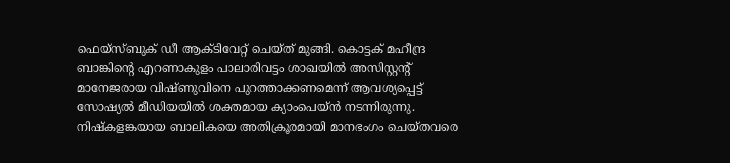ഫെയ്സ്ബുക് ഡീ ആക്ടിവേറ്റ് ചെയ്ത് മുങ്ങി. കൊട്ടക് മഹീന്ദ്ര ബാങ്കിന്റെ എറണാകുളം പാലാരിവട്ടം ശാഖയില്‍ അസിസ്റ്റന്റ് മാനേജരായ വിഷ്ണുവിനെ പുറത്താക്കണമെന്ന് ആവശ്യപ്പെട്ട് സോഷ്യല്‍ മീഡിയയില്‍ ശക്തമായ ക്യാംപെയ്ന്‍ നടന്നിരുന്നു. നിഷ്കളങ്കയായ ബാലികയെ അതിക്രൂരമായി മാനഭംഗം ചെയ്തവരെ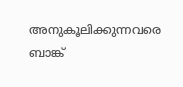അനുകൂലിക്കുന്നവരെ ബാങ്ക്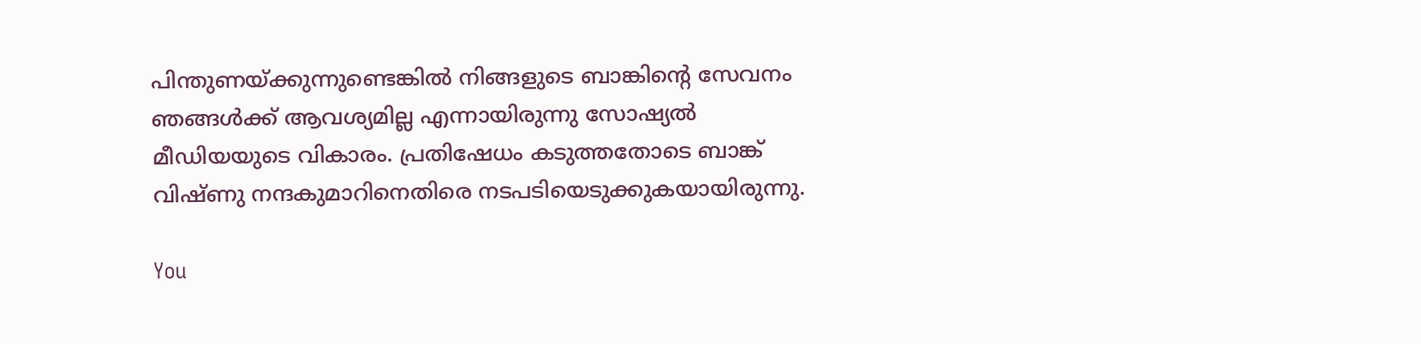പിന്തുണയ്ക്കുന്നുണ്ടെങ്കില്‍ നിങ്ങളുടെ ബാങ്കിന്റെ സേവനം ഞങ്ങള്‍ക്ക് ആവശ്യമില്ല എന്നായിരുന്നു സോഷ്യല്‍ മീഡിയയുടെ വികാരം. പ്രതിഷേധം കടുത്തതോടെ ബാങ്ക് വിഷ്ണു നന്ദകുമാറിനെതിരെ നടപടിയെടുക്കുകയായിരുന്നു.

You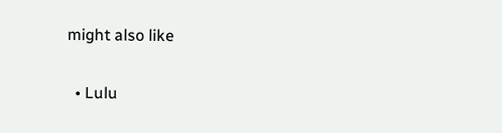might also like

  • Lulu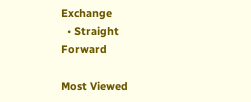Exchange
  • Straight Forward

Most Viewed